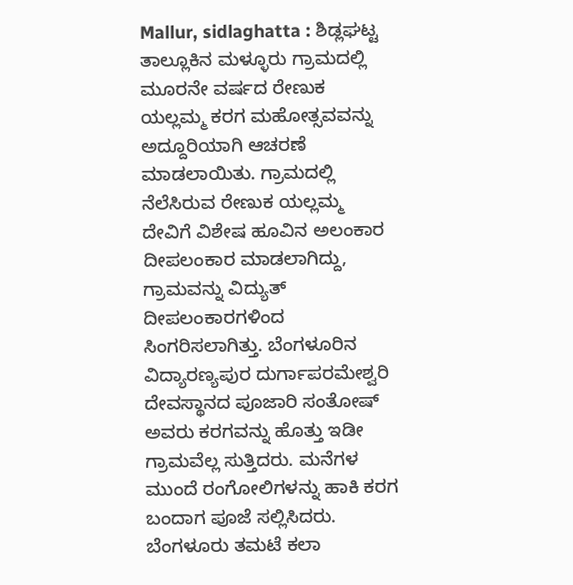Mallur, sidlaghatta : ಶಿಡ್ಲಘಟ್ಟ ತಾಲ್ಲೂಕಿನ ಮಳ್ಳೂರು ಗ್ರಾಮದಲ್ಲಿ ಮೂರನೇ ವರ್ಷದ ರೇಣುಕ ಯಲ್ಲಮ್ಮ ಕರಗ ಮಹೋತ್ಸವವನ್ನು ಅದ್ದೂರಿಯಾಗಿ ಆಚರಣೆ ಮಾಡಲಾಯಿತು. ಗ್ರಾಮದಲ್ಲಿ ನೆಲೆಸಿರುವ ರೇಣುಕ ಯಲ್ಲಮ್ಮ ದೇವಿಗೆ ವಿಶೇಷ ಹೂವಿನ ಅಲಂಕಾರ ದೀಪಲಂಕಾರ ಮಾಡಲಾಗಿದ್ದು, ಗ್ರಾಮವನ್ನು ವಿದ್ಯುತ್ ದೀಪಲಂಕಾರಗಳಿಂದ ಸಿಂಗರಿಸಲಾಗಿತ್ತು. ಬೆಂಗಳೂರಿನ ವಿದ್ಯಾರಣ್ಯಪುರ ದುರ್ಗಾಪರಮೇಶ್ವರಿ ದೇವಸ್ಥಾನದ ಪೂಜಾರಿ ಸಂತೋಷ್ ಅವರು ಕರಗವನ್ನು ಹೊತ್ತು ಇಡೀ ಗ್ರಾಮವೆಲ್ಲ ಸುತ್ತಿದರು. ಮನೆಗಳ ಮುಂದೆ ರಂಗೋಲಿಗಳನ್ನು ಹಾಕಿ ಕರಗ ಬಂದಾಗ ಪೂಜೆ ಸಲ್ಲಿಸಿದರು. ಬೆಂಗಳೂರು ತಮಟೆ ಕಲಾ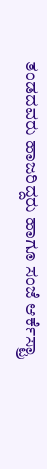ತಂಡದವರು ಹಾಜರಿದ್ದರು ಹಾಗೂ ಸಂಜೆ ಆರ್ಕೆಸ್ಟ್ರಾ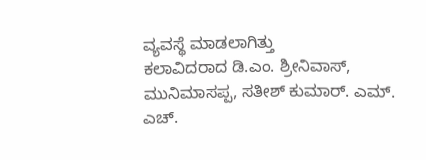ವ್ಯವಸ್ಥೆ ಮಾಡಲಾಗಿತ್ತು
ಕಲಾವಿದರಾದ ಡಿ.ಎಂ. ಶ್ರೀನಿವಾಸ್, ಮುನಿಮಾಸಪ್ಪ, ಸತೀಶ್ ಕುಮಾರ್. ಎಮ್. ಎಚ್.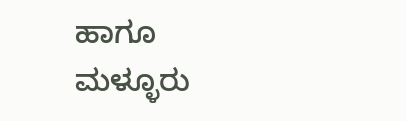ಹಾಗೂ ಮಳ್ಳೂರು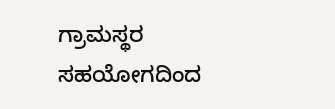ಗ್ರಾಮಸ್ಥರ ಸಹಯೋಗದಿಂದ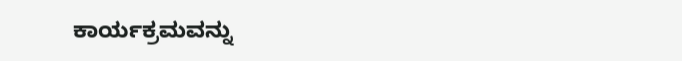ಕಾರ್ಯಕ್ರಮವನ್ನು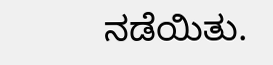ನಡೆಯಿತು.